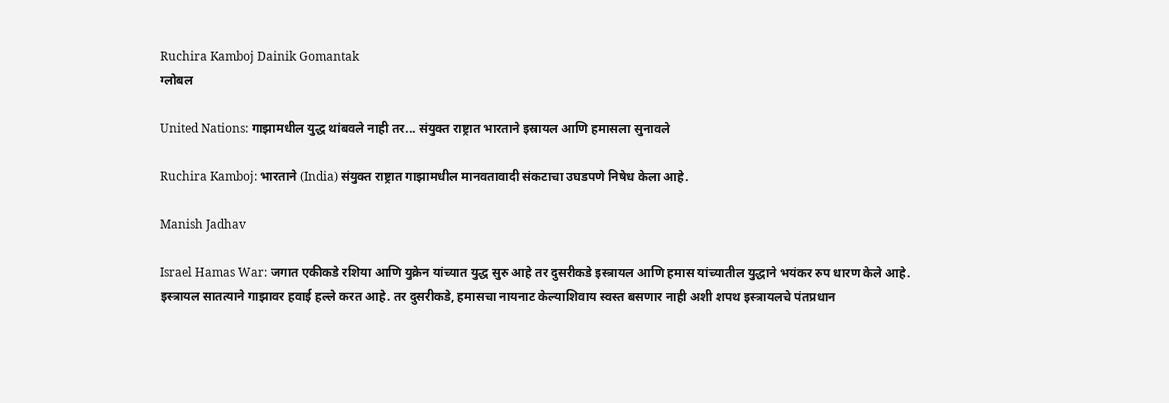Ruchira Kamboj Dainik Gomantak
ग्लोबल

United Nations: गाझामधील युद्ध थांबवले नाही तर... संयुक्त राष्ट्रात भारताने इस्रायल आणि हमासला सुनावले

Ruchira Kamboj: भारताने (India) संयुक्त राष्ट्रात गाझामधील मानवतावादी संकटाचा उघडपणे निषेध केला आहे.

Manish Jadhav

Israel Hamas War: जगात एकीकडे रशिया आणि युक्रेन यांच्यात युद्ध सुरु आहे तर दुसरीकडे इस्त्रायल आणि हमास यांच्यातील युद्धाने भयंकर रुप धारण केले आहे. इस्त्रायल सातत्याने गाझावर हवाई हल्ले करत आहे. तर दुसरीकडे, हमासचा नायनाट केल्याशिवाय स्वस्त बसणार नाही अशी शपथ इस्त्रायलचे पंतप्रधान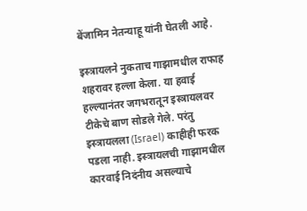बेंजामिन नेतन्याहू यांनी घेतली आहे.

इस्त्रायलने नुकताच गाझामधील राफाह शहरावर हल्ला केला. या हवाई हल्ल्यानंतर जगभरातून इस्त्रायलवर टीकेचे बाण सोडले गेले. परंतु इस्त्रायलला (Israel) काहीही फरक पडला नाही. इस्त्रायलची गाझामधील कारवाई निदंनीय असल्याचे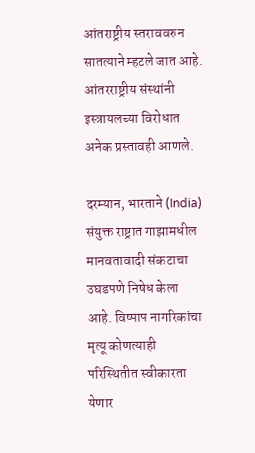आंतराष्ट्रीय स्तराववरुन सातत्याने म्हटले जात आहे. आंतरराष्ट्रीय संस्थांनी इस्त्रायलच्या विरोधात अनेक प्रस्तावही आणले.

दरम्यान, भारताने (India) संयुक्त राष्ट्रात गाझामधील मानवतावादी संकटाचा उघडपणे निषेध केला आहे. विष्पाप नागरिकांचा मृत्यू कोणत्याही परिस्थितीत स्वीकारता येणार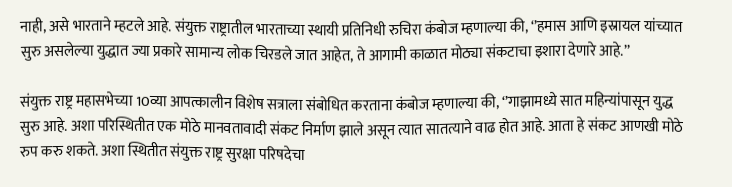नाही, असे भारताने म्हटले आहे. संयुक्त राष्ट्रातील भारताच्या स्थायी प्रतिनिधी रुचिरा कंबोज म्हणाल्या की, ‘’हमास आणि इस्रायल यांच्यात सुरु असलेल्या युद्धात ज्या प्रकारे सामान्य लोक चिरडले जात आहेत, ते आगामी काळात मोठ्या संकटाचा इशारा देणारे आहे.’’

संयुक्त राष्ट्र महासभेच्या 10व्या आपत्कालीन विशेष सत्राला संबोधित करताना कंबोज म्हणाल्या की, ‘’गाझामध्ये सात महिन्यांपासून युद्ध सुरु आहे. अशा परिस्थितीत एक मोठे मानवतावादी संकट निर्माण झाले असून त्यात सातत्याने वाढ होत आहे. आता हे संकट आणखी मोठे रुप करु शकते. अशा स्थितीत संयुक्त राष्ट्र सुरक्षा परिषदेचा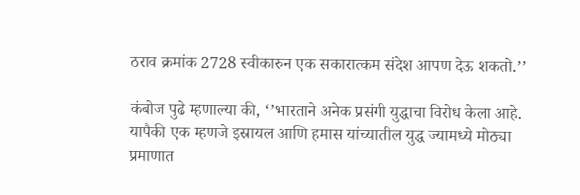ठराव क्रमांक 2728 स्वीकारुन एक सकारात्कम संदेश आपण देऊ शकतो.’’

कंबोज पुढे म्हणाल्या की, ‘’भारताने अनेक प्रसंगी युद्धाचा विरोध केला आहे. यापैकी एक म्हणजे इस्रायल आणि हमास यांच्यातील युद्ध ज्यामध्ये मोठ्या प्रमाणात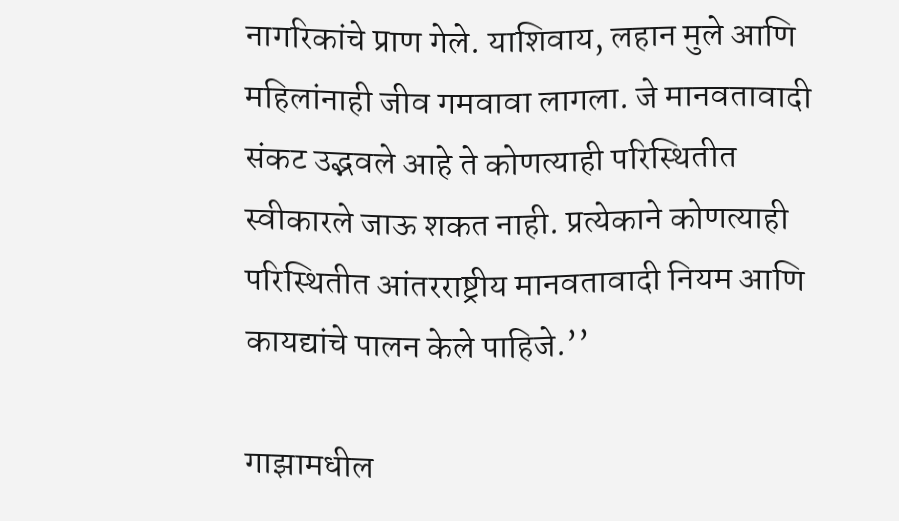नागरिकांचे प्राण गेले. याशिवाय, लहान मुले आणि महिलांनाही जीव गमवावा लागला. जे मानवतावादी संकट उद्भवले आहे ते कोणत्याही परिस्थितीत स्वीकारले जाऊ शकत नाही. प्रत्येकाने कोणत्याही परिस्थितीत आंतरराष्ट्रीय मानवतावादी नियम आणि कायद्यांचे पालन केले पाहिजे.’’

गाझामधील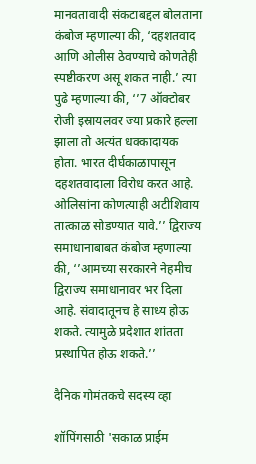मानवतावादी संकटाबद्दल बोलताना कंबोज म्हणाल्या की, ‘दहशतवाद आणि ओलीस ठेवण्याचे कोणतेही स्पष्टीकरण असू शकत नाही.’ त्या पुढे म्हणाल्या की, ‘’7 ऑक्टोबर रोजी इस्रायलवर ज्या प्रकारे हल्ला झाला तो अत्यंत धक्कादायक होता. भारत दीर्घकाळापासून दहशतवादाला विरोध करत आहे. ओलिसांना कोणत्याही अटीशिवाय तात्काळ सोडण्यात यावे.’’ द्विराज्य समाधानाबाबत कंबोज म्हणाल्या की, ‘’आमच्या सरकारने नेहमीच द्विराज्य समाधानावर भर दिला आहे. संवादातूनच हे साध्य होऊ शकते. त्यामुळे प्रदेशात शांतता प्रस्थापित होऊ शकते.’’

दैनिक गोमंतकचे सदस्य व्हा

शॉपिंगसाठी 'सकाळ प्राईम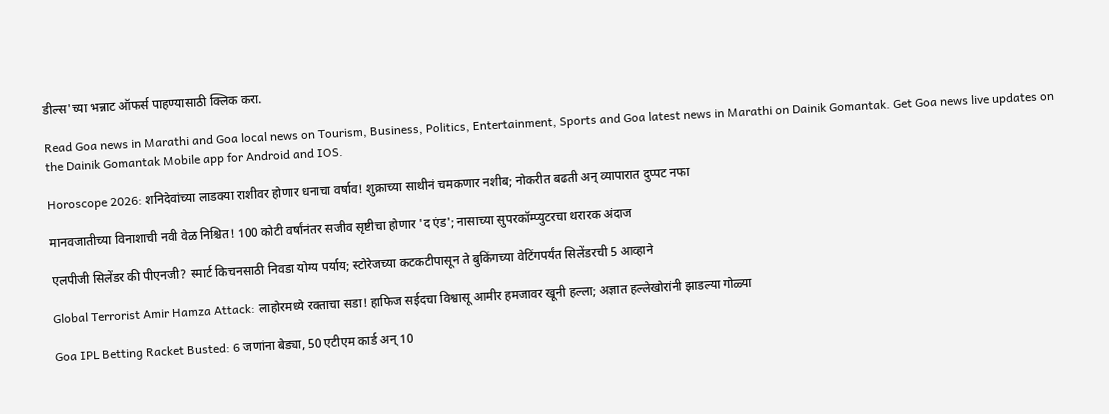डील्स'च्या भन्नाट ऑफर्स पाहण्यासाठी क्लिक करा.

Read Goa news in Marathi and Goa local news on Tourism, Business, Politics, Entertainment, Sports and Goa latest news in Marathi on Dainik Gomantak. Get Goa news live updates on the Dainik Gomantak Mobile app for Android and IOS.

Horoscope 2026: शनिदेवांच्या लाडक्या राशीवर होणार धनाचा वर्षाव! शुक्राच्या साथीनं चमकणार नशीब; नोकरीत बढती अन् व्यापारात दुप्पट नफा

मानवजातीच्या विनाशाची नवी वेळ निश्चित! 100 कोटी वर्षांनंतर सजीव सृष्टीचा होणार 'द एंड'; नासाच्या सुपरकॉम्प्युटरचा थरारक अंदाज

एलपीजी सिलेंडर की पीएनजी? स्मार्ट किचनसाठी निवडा योग्य पर्याय; स्टोरेजच्या कटकटीपासून ते बुकिंगच्या वेटिंगपर्यंत सिलेंडरची 5 आव्हाने

Global Terrorist Amir Hamza Attack: लाहोरमध्ये रक्ताचा सडा! हाफिज सईदचा विश्वासू आमीर हमजावर खूनी हल्ला; अज्ञात हल्लेखोरांनी झाडल्या गोळ्या

Goa IPL Betting Racket Busted: 6 जणांना बेड्या, 50 एटीएम कार्ड अन् 10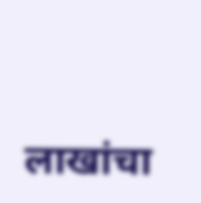लाखांचा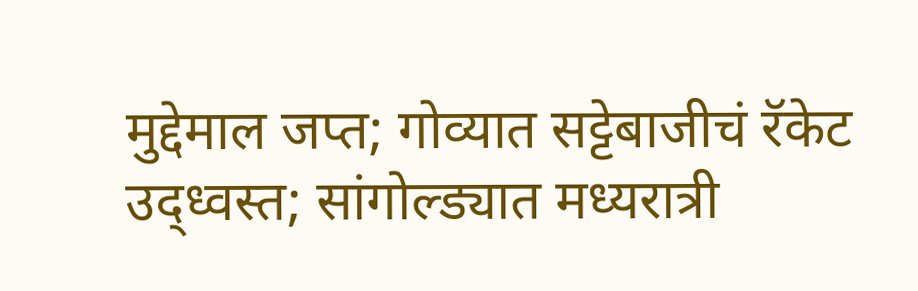मुद्देमाल जप्त; गोव्यात सट्टेबाजीचं रॅकेट उद्ध्वस्त; सांगोल्ड्यात मध्यरात्री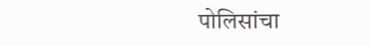पोलिसांचा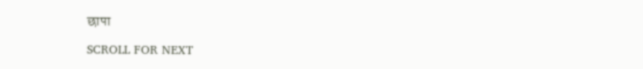छापा

SCROLL FOR NEXT